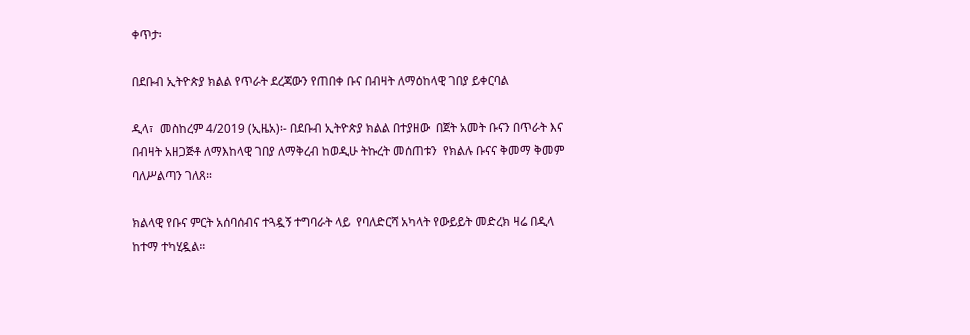ቀጥታ፡

በደቡብ ኢትዮጵያ ክልል የጥራት ደረጃውን የጠበቀ ቡና በብዛት ለማዕከላዊ ገበያ ይቀርባል

ዲላ፣  መስከረም 4/2019 (ኢዜአ)፡- በደቡብ ኢትዮጵያ ክልል በተያዘው  በጀት አመት ቡናን በጥራት እና በብዛት አዘጋጅቶ ለማእከላዊ ገበያ ለማቅረብ ከወዲሁ ትኩረት መሰጠቱን  የክልሉ ቡናና ቅመማ ቅመም ባለሥልጣን ገለጸ።

ክልላዊ የቡና ምርት አሰባሰብና ተጓዷኝ ተግባራት ላይ  የባለድርሻ አካላት የውይይት መድረክ ዛሬ በዲላ ከተማ ተካሂዷል።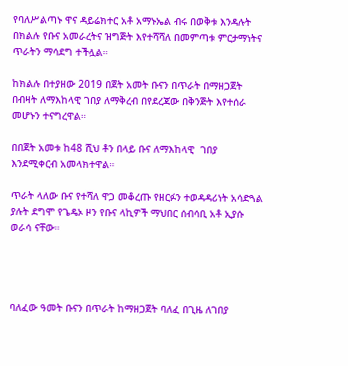የባለሥልጣኑ ዋና ዳይሬክተር አቶ አማኑኤል ብሩ በወቅቱ እንዳሉት በክልሉ የቡና አመራረትና ዝግጅት እየተሻሻለ በመምጣቱ ምርታማነትና ጥራትን ማሳደግ ተችሏል።

ከክልሉ በተያዘው 2019 በጀት አመት ቡናን በጥራት በማዘጋጀት በብዛት ለማእከላዊ ገበያ ለማቅረብ በየደረጃው በቅንጅት እየተሰራ መሆኑን ተናግረዋል።

በበጀት አመቱ ከ48 ሺህ ቶን በላይ ቡና ለማእከላዊ  ገበያ እንደሚቀርብ አመላክተዋል።

ጥራት ላለው ቡና የተሻለ ዋጋ መቆረጡ የዘርፉን ተወዳዳሪነት አሳድጓል ያሉት ደግሞ የጌዴኦ ዞን የቡና ላኪዎች ማህበር ሰብሳቢ አቶ ኢያሱ ወራሳ ናቸው።




ባለፈው ዓመት ቡናን በጥራት ከማዘጋጀት ባለፈ በጊዜ ለገበያ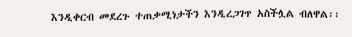እንዲቀርብ መደረጉ ተጠቃሚነታችን እንዲረጋገጥ አስችሏል ብለዋል፡፡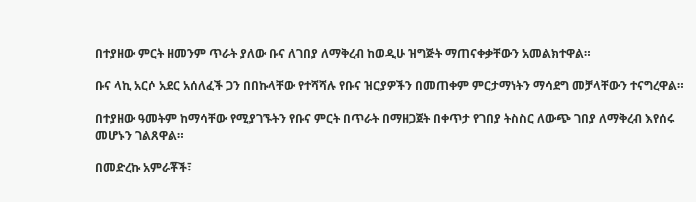በተያዘው ምርት ዘመንም ጥራት ያለው ቡና ለገበያ ለማቅረብ ከወዲሁ ዝግጅት ማጠናቀቃቸውን አመልክተዋል።

ቡና ላኪ አርሶ አደር አሰለፈች ጋን በበኩላቸው የተሻሻሉ የቡና ዝርያዎችን በመጠቀም ምርታማነትን ማሳደግ መቻላቸውን ተናግረዋል።

በተያዘው ዓመትም ከማሳቸው የሚያገኙትን የቡና ምርት በጥራት በማዘጋጀት በቀጥታ የገበያ ትስስር ለውጭ ገበያ ለማቅረብ እየሰሩ መሆኑን ገልጸዋል።

በመድረኩ አምራቾች፣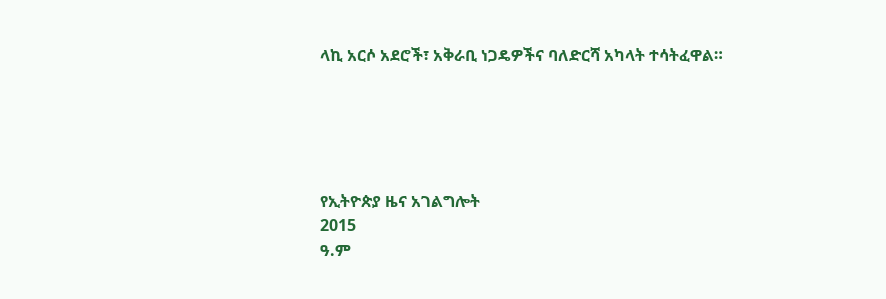ላኪ አርሶ አደሮች፣ አቅራቢ ነጋዴዎችና ባለድርሻ አካላት ተሳትፈዋል።





የኢትዮጵያ ዜና አገልግሎት
2015
ዓ.ም